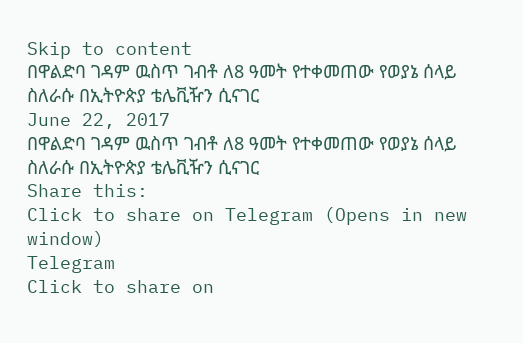Skip to content
በዋልድባ ገዳም ዉስጥ ገብቶ ለ8 ዓመት የተቀመጠው የወያኔ ሰላይ ስለራሱ በኢትዮጵያ ቴሌቪዥን ሲናገር
June 22, 2017
በዋልድባ ገዳም ዉስጥ ገብቶ ለ8 ዓመት የተቀመጠው የወያኔ ሰላይ ስለራሱ በኢትዮጵያ ቴሌቪዥን ሲናገር
Share this:
Click to share on Telegram (Opens in new window)
Telegram
Click to share on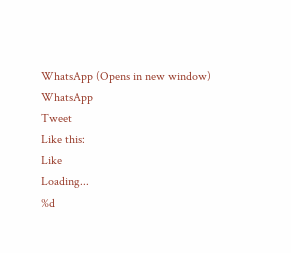WhatsApp (Opens in new window)
WhatsApp
Tweet
Like this:
Like
Loading...
%d